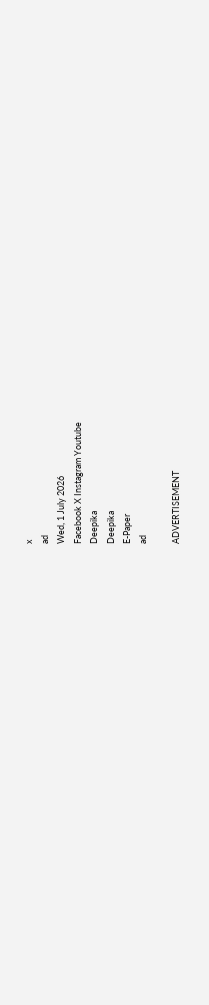x
ad
Wed, 1 July 2026
Facebook X Instagram Youtube
Deepika
Deepika
E-Paper
ad

ADVERTISEMENT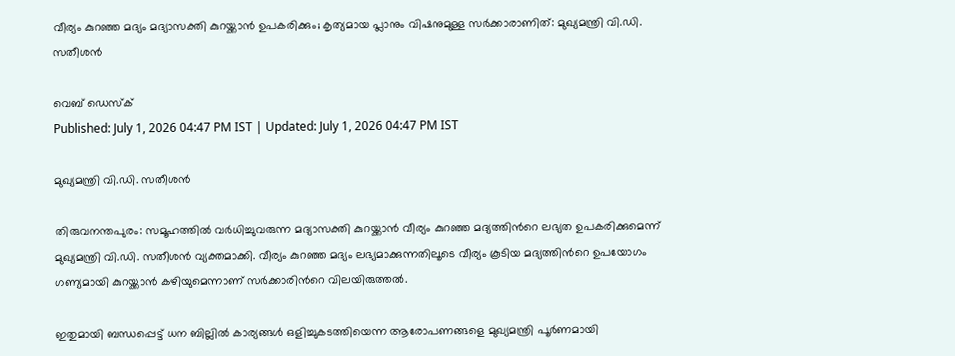വീര്യം കുറഞ്ഞ മദ്യം മദ്യാസക്തി കുറയ്ക്കാൻ ഉപകരിക്കും; കൃത്യമായ പ്ലാനും വിഷനുമുള്ള സർക്കാരാണിത്: മുഖ്യമന്ത്രി വി.ഡി. സതീശൻ

വെബ് ഡെസ്ക്
Published: July 1, 2026 04:47 PM IST | Updated: July 1, 2026 04:47 PM IST

മുഖ്യമന്ത്രി വി.ഡി. സതീശൻ

തിരുവനന്തപുരം: സമൂഹത്തിൽ വർധിച്ചുവരുന്ന മദ്യാസക്തി കുറയ്ക്കാൻ വീര്യം കുറഞ്ഞ മദ്യത്തിന്‍റെ ലഭ്യത ഉപകരിക്കുമെന്ന് മുഖ്യമന്ത്രി വി.ഡി. സതീശൻ വ്യക്തമാക്കി. വീര്യം കുറഞ്ഞ മദ്യം ലഭ്യമാക്കുന്നതിലൂടെ വീര്യം കൂടിയ മദ്യത്തിന്‍റെ ഉപയോഗം ഗണ്യമായി കുറയ്ക്കാൻ കഴിയുമെന്നാണ് സർക്കാരിന്‍റെ വിലയിരുത്തൽ.

ഇതുമായി ബന്ധപ്പെട്ട് ധന ബില്ലിൽ കാര്യങ്ങൾ ഒളിച്ചുകടത്തിയെന്ന ആരോപണങ്ങളെ മുഖ്യമന്ത്രി പൂർണമായി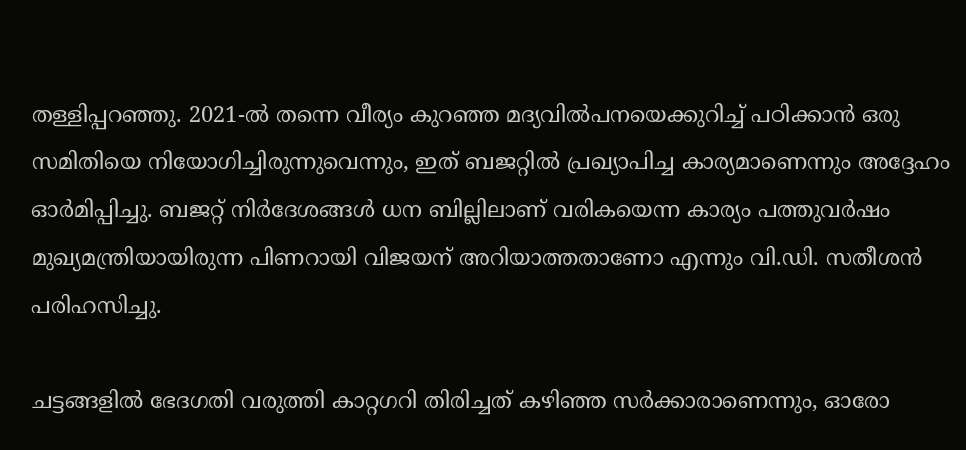തള്ളിപ്പറഞ്ഞു. 2021-ൽ തന്നെ വീര്യം കുറഞ്ഞ മദ്യവിൽപനയെക്കുറിച്ച് പഠിക്കാൻ ഒരു സമിതിയെ നിയോഗിച്ചിരുന്നുവെന്നും, ഇത് ബജറ്റിൽ പ്രഖ്യാപിച്ച കാര്യമാണെന്നും അദ്ദേഹം ഓർമിപ്പിച്ചു. ബജറ്റ് നിർദേശങ്ങൾ ധന ബില്ലിലാണ് വരികയെന്ന കാര്യം പത്തുവർഷം മുഖ്യമന്ത്രിയായിരുന്ന പിണറായി വിജയന് അറിയാത്തതാണോ എന്നും വി.ഡി. സതീശൻ പരിഹസിച്ചു.

ചട്ടങ്ങളിൽ ഭേദഗതി വരുത്തി കാറ്റഗറി തിരിച്ചത് കഴിഞ്ഞ സർക്കാരാണെന്നും, ഓരോ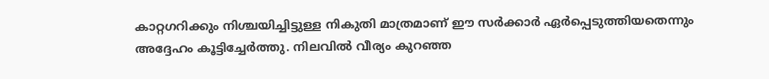കാറ്റഗറിക്കും നിശ്ചയിച്ചിട്ടുള്ള നികുതി മാത്രമാണ് ഈ സർക്കാർ ഏർപ്പെടുത്തിയതെന്നും അദ്ദേഹം കൂട്ടിച്ചേർത്തു. നിലവിൽ വീര്യം കുറഞ്ഞ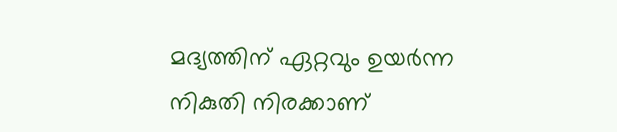മദ്യത്തിന് ഏറ്റവും ഉയർന്ന നികുതി നിരക്കാണ്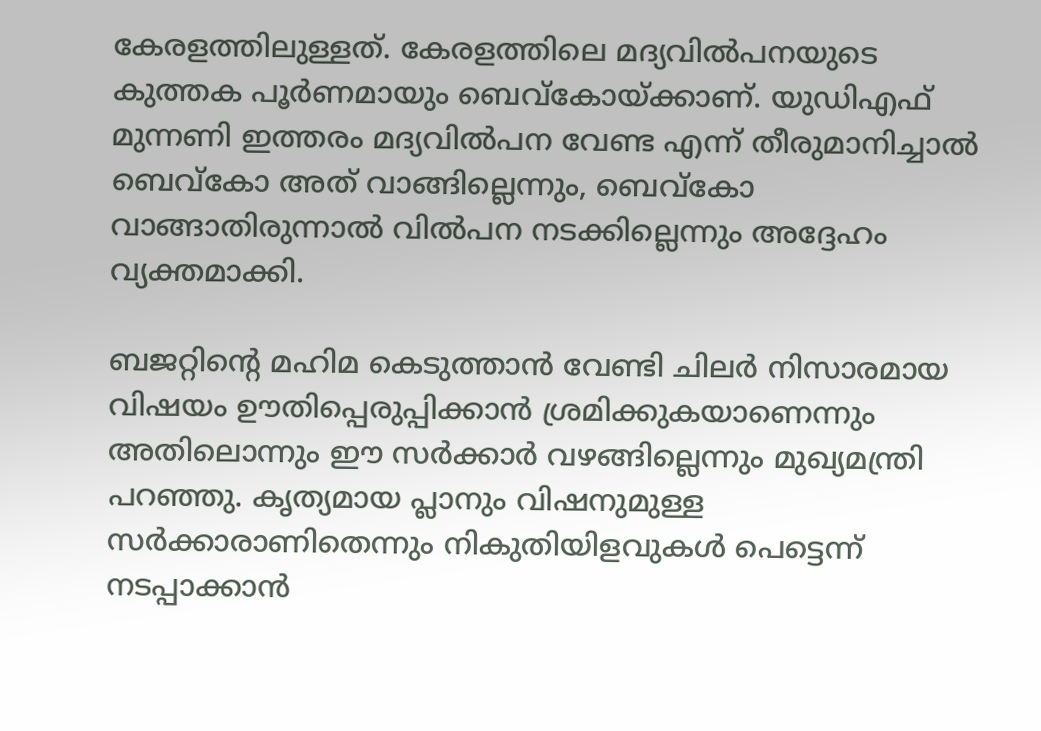കേരളത്തിലുള്ളത്. കേരളത്തിലെ മദ്യവിൽപനയുടെ കുത്തക പൂർണമായും ബെവ്കോയ്ക്കാണ്. യുഡിഎഫ് മുന്നണി ഇത്തരം മദ്യവിൽപന വേണ്ട എന്ന് തീരുമാനിച്ചാൽ ബെവ്കോ അത് വാങ്ങില്ലെന്നും, ബെവ്കോ വാങ്ങാതിരുന്നാൽ വിൽപന നടക്കില്ലെന്നും അദ്ദേഹം വ്യക്തമാക്കി.

ബജറ്റിന്‍റെ മഹിമ കെടുത്താൻ വേണ്ടി ചിലർ നിസാരമായ വിഷയം ഊതിപ്പെരുപ്പിക്കാൻ ശ്രമിക്കുകയാണെന്നും അതിലൊന്നും ഈ സർക്കാർ വഴങ്ങില്ലെന്നും മുഖ്യമന്ത്രി പറഞ്ഞു. കൃത്യമായ പ്ലാനും വിഷനുമുള്ള സർക്കാരാണിതെന്നും നികുതിയിളവുകൾ പെട്ടെന്ന് നടപ്പാക്കാൻ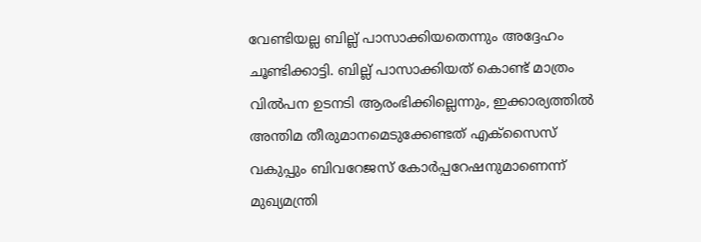വേണ്ടിയല്ല ബില്ല് പാസാക്കിയതെന്നും അദ്ദേഹം ചൂണ്ടിക്കാട്ടി. ബില്ല് പാസാക്കിയത് കൊണ്ട് മാത്രം വിൽപന ഉടനടി ആരംഭിക്കില്ലെന്നും, ഇക്കാര്യത്തിൽ അന്തിമ തീരുമാനമെടുക്കേണ്ടത് എക്സൈസ് വകുപ്പും ബിവറേജസ് കോർപ്പറേഷനുമാണെന്ന് മുഖ്യമന്ത്രി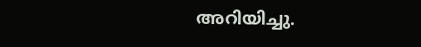അറിയിച്ചു.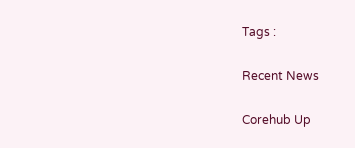Tags :

Recent News

Corehub Up